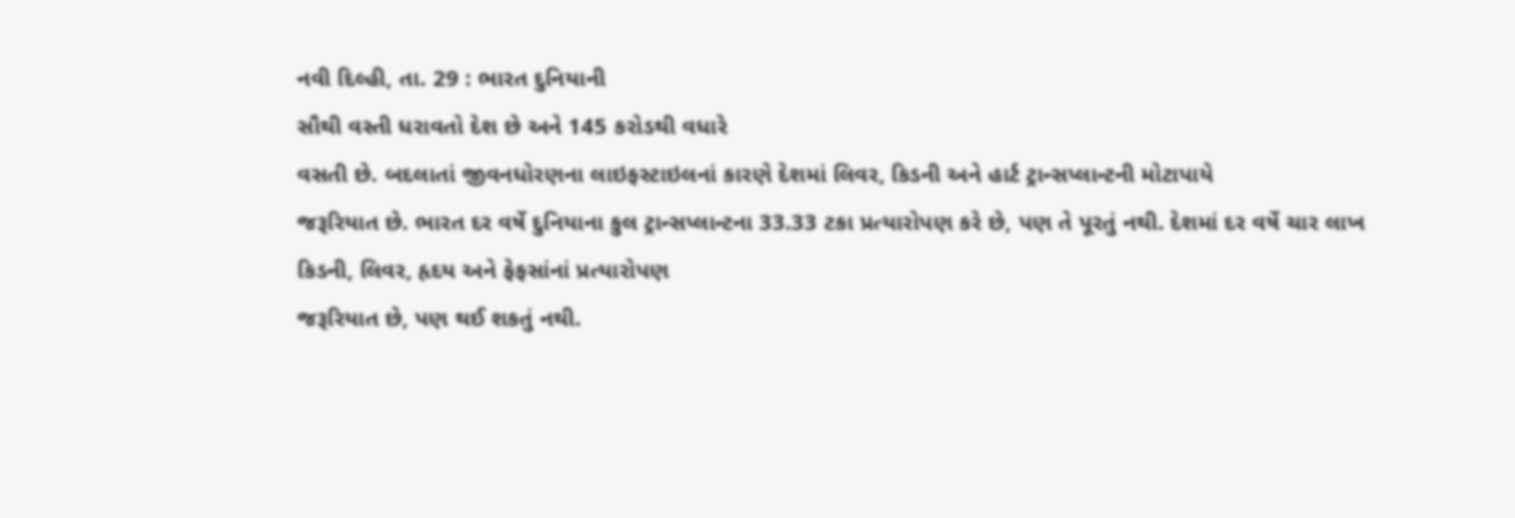નવી દિલ્હી, તા. 29 : ભારત દુનિયાની
સૌથી વસ્તી ધરાવતો દેશ છે અને 145 કરોડથી વધારે
વસતી છે. બદલાતાં જીવનધોરણના લાઇફસ્ટાઇલનાં કારણે દેશમાં લિવર, કિડની અને હાર્ટ ટ્રાન્સપ્લાન્ટની મોટાપાયે
જરૂરિયાત છે. ભારત દર વર્ષે દુનિયાના કુલ ટ્રાન્સપ્લાન્ટના 33.33 ટકા પ્રત્યારોપણ કરે છે, પણ તે પૂરતું નથી. દેશમાં દર વર્ષે ચાર લાખ
કિડની, લિવર, હૃદય અને ફેફસાંનાં પ્રત્યારોપણ
જરૂરિયાત છે, પણ થઈ શકતું નથી.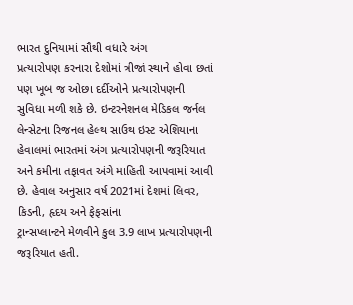ભારત દુનિયામાં સૌથી વધારે અંગ
પ્રત્યારોપણ કરનારા દેશોમાં ત્રીજાં સ્થાને હોવા છતાં પણ ખૂબ જ ઓછા દર્દીઓને પ્રત્યારોપણની
સુવિધા મળી શકે છે. ઇન્ટરનેશનલ મેડિકલ જર્નલ
લેન્સેટના રિજનલ હેલ્થ સાઉથ ઇસ્ટ એશિયાના હેવાલમાં ભારતમાં અંગ પ્રત્યારોપણની જરૂરિયાત
અને કમીના તફાવત અંગે માહિતી આપવામાં આવી છે. હેવાલ અનુસાર વર્ષ 2021માં દેશમાં લિવર, કિડની, હૃદય અને ફેફસાંના
ટ્રાન્સપ્લાન્ટને મેળવીને કુલ 3.9 લાખ પ્રત્યારોપણની જરૂરિયાત હતી.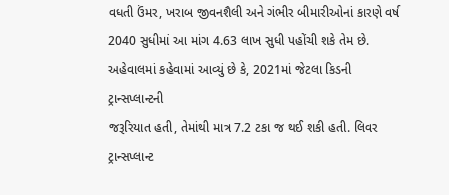વધતી ઉંમર, ખરાબ જીવનશૈલી અને ગંભીર બીમારીઓનાં કારણે વર્ષ
2040 સુધીમાં આ માંગ 4.63 લાખ સુધી પહોંચી શકે તેમ છે.
અહેવાલમાં કહેવામાં આવ્યું છે કે, 2021માં જેટલા કિડની ટ્રાન્સપ્લાન્ટની
જરૂરિયાત હતી, તેમાંથી માત્ર 7.2 ટકા જ થઈ શકી હતી. લિવર ટ્રાન્સપ્લાન્ટ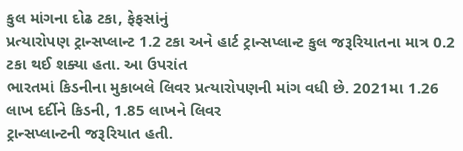કુલ માંગના દોઢ ટકા, ફેફસાંનું
પ્રત્યારોપણ ટ્રાન્સપ્લાન્ટ 1.2 ટકા અને હાર્ટ ટ્રાન્સપ્લાન્ટ કુલ જરૂરિયાતના માત્ર 0.2 ટકા થઈ શક્યા હતા. આ ઉપરાંત
ભારતમાં કિડનીના મુકાબલે લિવર પ્રત્યારોપણની માંગ વધી છે. 2021મા 1.26 લાખ દર્દીને કિડની, 1.85 લાખને લિવર
ટ્રાન્સપ્લાન્ટની જરૂરિયાત હતી.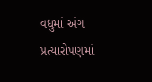વધુમાં અંગ પ્રત્યારોપણમાં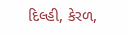દિલ્હી, કેરળ,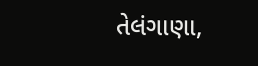તેલંગાણા,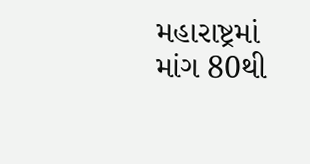મહારાષ્ટ્રમાં માંગ 80થી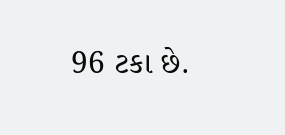96 ટકા છે.